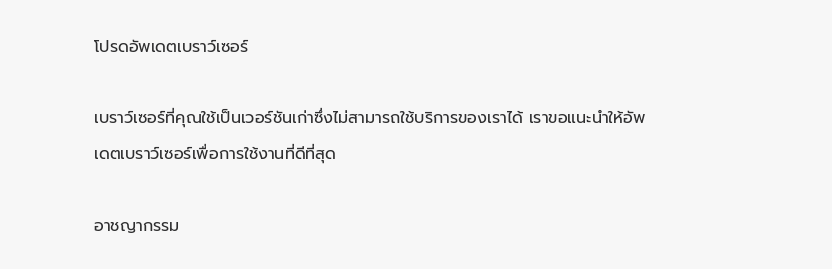โปรดอัพเดตเบราว์เซอร์

เบราว์เซอร์ที่คุณใช้เป็นเวอร์ชันเก่าซึ่งไม่สามารถใช้บริการของเราได้ เราขอแนะนำให้อัพเดตเบราว์เซอร์เพื่อการใช้งานที่ดีที่สุด

อาชญากรรม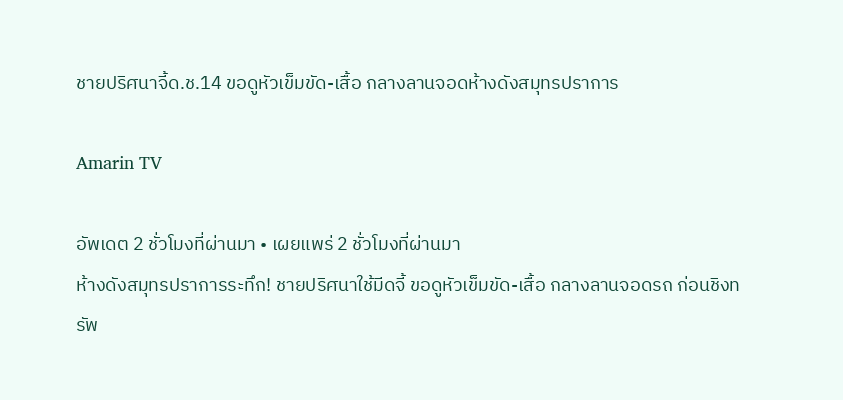ชายปริศนาจี้ด.ช.14 ขอดูหัวเข็มขัด-เสื้อ กลางลานจอดห้างดังสมุทรปราการ

Amarin TV

อัพเดต 2 ชั่วโมงที่ผ่านมา • เผยแพร่ 2 ชั่วโมงที่ผ่านมา
ห้างดังสมุทรปราการระทึก! ชายปริศนาใช้มีดจี้ ขอดูหัวเข็มขัด-เสื้อ กลางลานจอดรถ ก่อนชิงทรัพ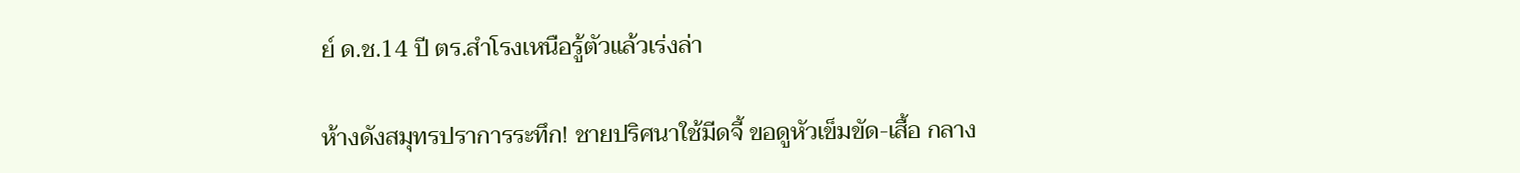ย์ ด.ช.14 ปี ตร.สำโรงเหนือรู้ตัวแล้วเร่งล่า

ห้างดังสมุทรปราการระทึก! ชายปริศนาใช้มีดจี้ ขอดูหัวเข็มขัด-เสื้อ กลาง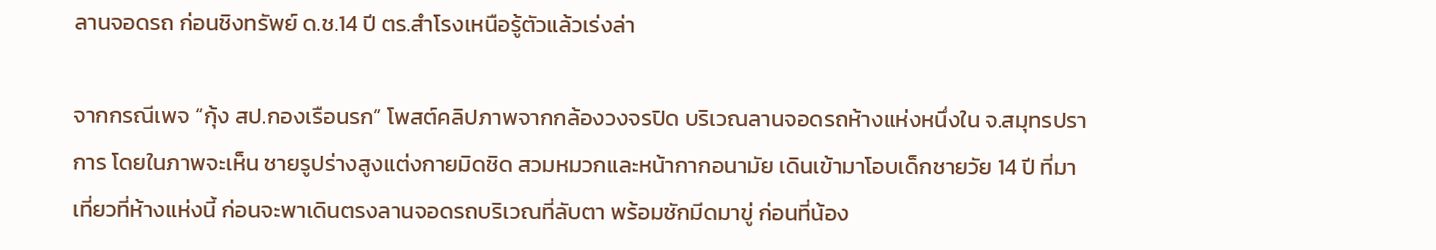ลานจอดรถ ก่อนชิงทรัพย์ ด.ช.14 ปี ตร.สำโรงเหนือรู้ตัวแล้วเร่งล่า

จากกรณีเพจ “กุ้ง สป.กองเรือนรก” โพสต์คลิปภาพจากกล้องวงจรปิด บริเวณลานจอดรถห้างแห่งหนึ่งใน จ.สมุทรปราการ โดยในภาพจะเห็น ชายรูปร่างสูงแต่งกายมิดชิด สวมหมวกและหน้ากากอนามัย เดินเข้ามาโอบเด็กชายวัย 14 ปี ที่มาเที่ยวที่ห้างแห่งนี้ ก่อนจะพาเดินตรงลานจอดรถบริเวณที่ลับตา พร้อมชักมีดมาขู่ ก่อนที่น้อง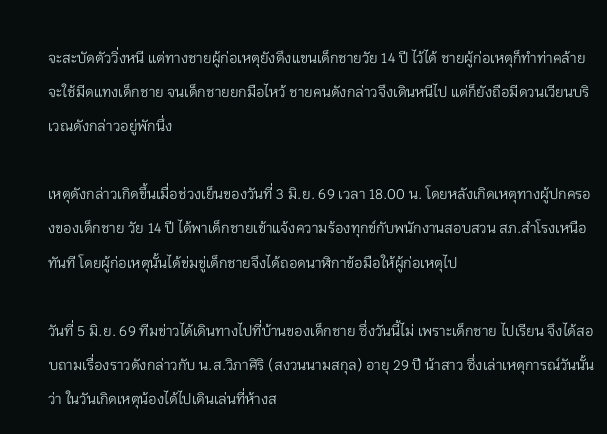จะสะบัดตัววิ่งหนี แต่ทางชายผู้ก่อเหตุยังดึงแขนเด็กชายวัย 14 ปี ไว้ได้ ชายผู้ก่อเหตุก็ทำท่าคล้ายจะใช้มีดแทงเด็กชาย จนเด็กชายยกมือไหว้ ชายคนดังกล่าวจึงเดินหนีไป แต่ก็ยังถือมีดวนเวียนบริเวณดังกล่าวอยู่พักนึ่ง

เหตุดังกล่าวเกิดขึ้นเมื่อช่วงเย็นของวันที่ 3 มิ.ย. 69 เวลา 18.00 น. โดยหลังเกิดเหตุทางผู้ปกครองของเด็กชาย วัย 14 ปี ได้พาเด็กชายเข้าแจ้งความร้องทุกข์กับพนักงานสอบสวน สภ.สำโรงเหนือ ทันที โดยผู้ก่อเหตุนั้นได้ข่มขู่เด็กชายจึงได้ถอดนาฬิกาข้อมือให้ผู้ก่อเหตุไป

วันที่ 5 มิ.ย. 69 ทีมข่าวได้เดินทางไปที่บ้านของเด็กชาย ซึ่งวันนี้ไม่ เพราะเด็กชาย ไปเรียน จึงได้สอบถามเรื่องราวดังกล่าวกับ น.ส.วิภาศิริ (สงวนนามสกุล) อายุ 29 ปี น้าสาว ซึ่งเล่าเหตุการณ์วันนั้นว่า ในวันเกิดเหตุน้องได้ไปเดินเล่นที่ห้างส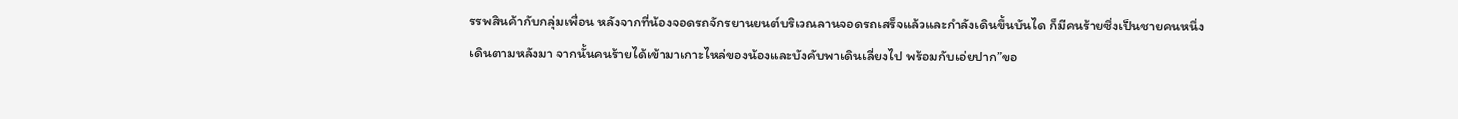รรพสินค้ากับกลุ่มเพื่อน หลังจากที่น้องจอดรถจักรยานยนต์บริเวณลานจอดรถเสร็จแล้วและกำลังเดินขึ้นบันได ก็มีคนร้ายซึ่งเป็นชายคนหนึ่งเดินตามหลังมา จากนั้นคนร้ายได้เข้ามาเกาะไหล่ของน้องและบังคับพาเดินเลี่ยงไป พร้อมกับเอ่ยปาก”ขอ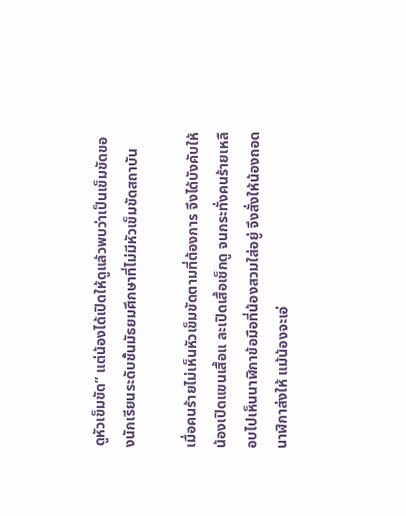ดูหัวเข็มขัด” แต่น้องได้เปิดให้ดูแล้วพบว่าเป็นเข็มขัดของนักเรียนระดับชั้นมัธยมศึกษาที่ไม่มีหัวเข็มขัดสถาบัน

เมื่อคนร้ายไม่เห็นหัวเข็มขัดตามที่ต้องการ จึงได้บังคับให้น้องเปิดแขนเสื้อแ ละเปิดเสื้อเช็กดู จนกระทั่งคนร้ายเหลือบไปเห็นนาฬิกาข้อมือที่น้องสวมใส่อยู่ จึงสั่งให้น้องถอดนาฬิกาส่งให้ แม้น้องจะเอ่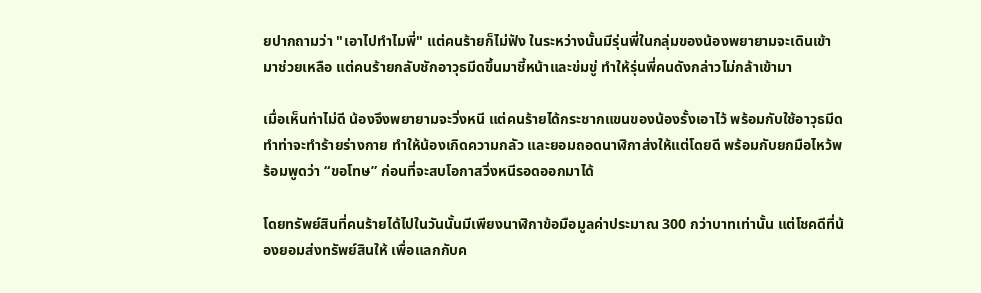ยปากถามว่า "เอาไปทำไมพี่" แต่คนร้ายก็ไม่ฟัง ในระหว่างนั้นมีรุ่นพี่ในกลุ่มของน้องพยายามจะเดินเข้ามาช่วยเหลือ แต่คนร้ายกลับชักอาวุธมีดขึ้นมาชี้หน้าและข่มขู่ ทำให้รุ่นพี่คนดังกล่าวไม่กล้าเข้ามา

เมื่อเห็นท่าไม่ดี น้องจึงพยายามจะวิ่งหนี แต่คนร้ายได้กระชากแขนของน้องรั้งเอาไว้ พร้อมกับใช้อาวุธมีดทำท่าจะทำร้ายร่างกาย ทำให้น้องเกิดความกลัว และยอมถอดนาฬิกาส่งให้แต่โดยดี พร้อมกับยกมือไหว้พร้อมพูดว่า “ขอโทษ” ก่อนที่จะสบโอกาสวิ่งหนีรอดออกมาได้

โดยทรัพย์สินที่คนร้ายได้ไปในวันนั้นมีเพียงนาฬิกาข้อมือมูลค่าประมาณ 300 กว่าบาทเท่านั้น แต่โชคดีที่น้องยอมส่งทรัพย์สินให้ เพื่อแลกกับค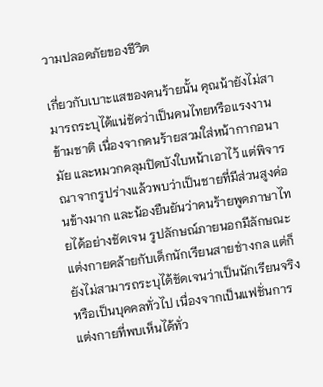วามปลอดภัยของชีวิต

เกี่ยวกับเบาะแสของคนร้ายนั้น คุณน้ายังไม่สามารถระบุได้แน่ชัดว่าเป็นคนไทยหรือแรงงานข้ามชาติ เนื่องจากคนร้ายสวมใส่หน้ากากอนามัย และหมวกคลุมปิดบังใบหน้าเอาไว้ แต่พิจารณาจากรูปร่างแล้วพบว่าเป็นชายที่มีส่วนสูงค่อนข้างมาก และน้องยืนยันว่าคนร้ายพูดภาษาไทยได้อย่างชัดเจน รูปลักษณ์ภายนอกมีลักษณะแต่งกายคล้ายกับเด็กนักเรียนสายช่างกล แต่ก็ยังไม่สามารถระบุได้ชัดเจนว่าเป็นนักเรียนจริงหรือเป็นบุคคลทั่วไป เนื่องจากเป็นแฟชั่นการแต่งกายที่พบเห็นได้ทั่ว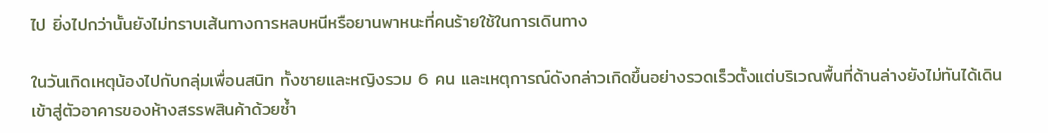ไป ยิ่งไปกว่านั้นยังไม่ทราบเส้นทางการหลบหนีหรือยานพาหนะที่คนร้ายใช้ในการเดินทาง

ในวันเกิดเหตุน้องไปกับกลุ่มเพื่อนสนิท ทั้งชายและหญิงรวม 6 คน และเหตุการณ์ดังกล่าวเกิดขึ้นอย่างรวดเร็วตั้งแต่บริเวณพื้นที่ด้านล่างยังไม่ทันได้เดินเข้าสู่ตัวอาคารของห้างสรรพสินค้าด้วยซ้ำ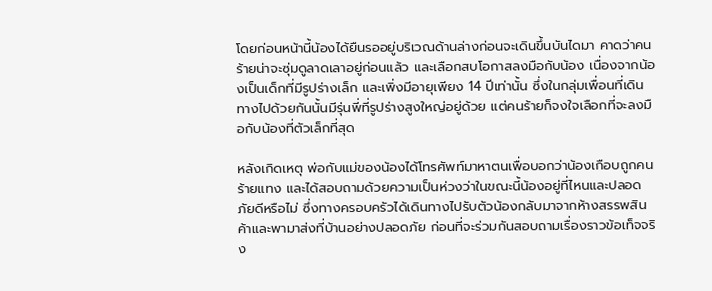โดยก่อนหน้านี้น้องได้ยืนรออยู่บริเวณด้านล่างก่อนจะเดินขึ้นบันไดมา คาดว่าคนร้ายน่าจะซุ่มดูลาดเลาอยู่ก่อนแล้ว และเลือกสบโอกาสลงมือกับน้อง เนื่องจากน้องเป็นเด็กที่มีรูปร่างเล็ก และเพิ่งมีอายุเพียง 14 ปีเท่านั้น ซึ่งในกลุ่มเพื่อนที่เดินทางไปด้วยกันนั้นมีรุ่นพี่ที่รูปร่างสูงใหญ่อยู่ด้วย แต่คนร้ายก็จงใจเลือกที่จะลงมือกับน้องที่ตัวเล็กที่สุด

หลังเกิดเหตุ พ่อกับแม่ของน้องได้โทรศัพท์มาหาตนเพื่อบอกว่าน้องเกือบถูกคนร้ายแทง และได้สอบถามด้วยความเป็นห่วงว่าในขณะนี้น้องอยู่ที่ไหนและปลอดภัยดีหรือไม่ ซึ่งทางครอบครัวได้เดินทางไปรับตัวน้องกลับมาจากห้างสรรพสินค้าและพามาส่งที่บ้านอย่างปลอดภัย ก่อนที่จะร่วมกันสอบถามเรื่องราวข้อเท็จจริง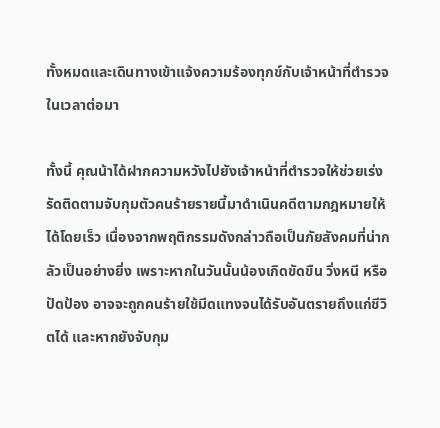ทั้งหมดและเดินทางเข้าแจ้งความร้องทุกข์กับเจ้าหน้าที่ตำรวจในเวลาต่อมา

ทั้งนี้ คุณน้าได้ฝากความหวังไปยังเจ้าหน้าที่ตำรวจให้ช่วยเร่งรัดติดตามจับกุมตัวคนร้ายรายนี้มาดำเนินคดีตามกฎหมายให้ได้โดยเร็ว เนื่องจากพฤติกรรมดังกล่าวถือเป็นภัยสังคมที่น่ากลัวเป็นอย่างยิ่ง เพราะหากในวันนั้นน้องเกิดขัดขืน วิ่งหนี หรือปัดป้อง อาจจะถูกคนร้ายใช้มีดแทงจนได้รับอันตรายถึงแก่ชีวิตได้ และหากยังจับกุม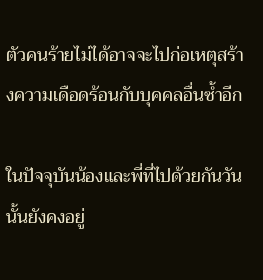ตัวคนร้ายไม่ได้อาจจะไปก่อเหตุสร้างความเดือดร้อนกับบุคคลอื่นซ้ำอีก

ในปัจจุบันน้องและพี่ที่ไปด้วยกันวันนั้นยังคงอยู่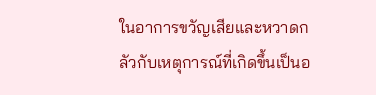ในอาการขวัญเสียและหวาดกลัวกับเหตุการณ์ที่เกิดขึ้นเป็นอ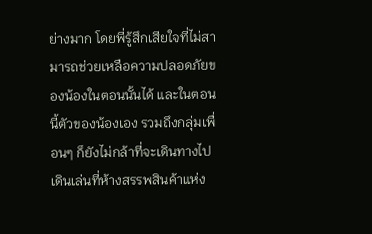ย่างมาก โดยพี่รู้สึกเสียใจที่ไม่สามารถช่วยเหลือความปลอดภัยของน้องในตอนนั้นได้ และในตอนนี้ตัวของน้องเอง รวมถึงกลุ่มเพื่อนๆ ก็ยังไม่กล้าที่จะเดินทางไปเดินเล่นที่ห้างสรรพสินค้าแห่ง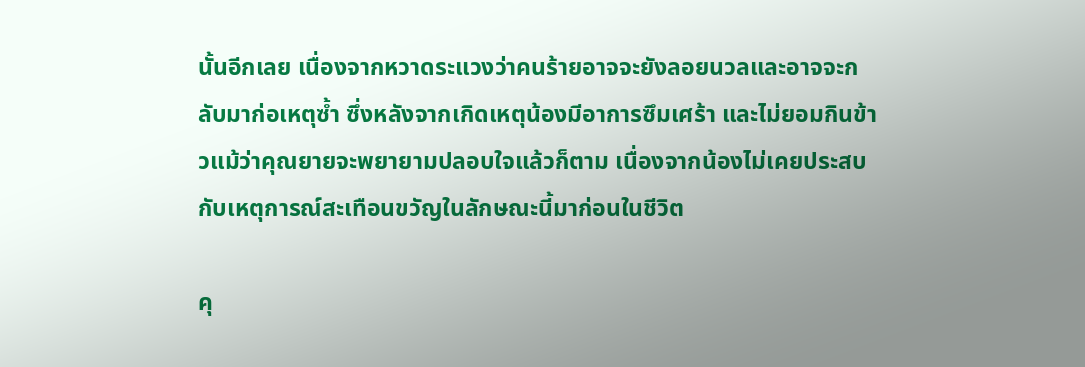นั้นอีกเลย เนื่องจากหวาดระแวงว่าคนร้ายอาจจะยังลอยนวลและอาจจะกลับมาก่อเหตุซ้ำ ซึ่งหลังจากเกิดเหตุน้องมีอาการซึมเศร้า และไม่ยอมกินข้าวแม้ว่าคุณยายจะพยายามปลอบใจแล้วก็ตาม เนื่องจากน้องไม่เคยประสบกับเหตุการณ์สะเทือนขวัญในลักษณะนี้มาก่อนในชีวิต

คุ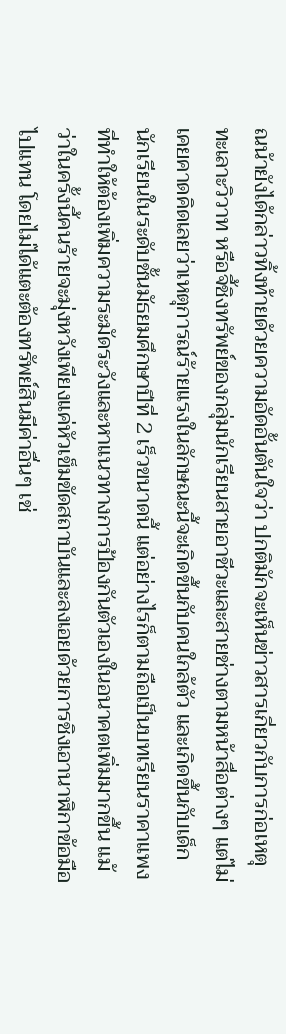ณน้ายังได้กล่าวทิ้งท้ายด้วยความอัดอั้นตันใจว่า ปกติมักจะเห็นข่าวสารเกี่ยวกับการก่อเหตุทะเลาะวิวาท หรือจี้ชิงทรัพย์ของกลุ่มนักเรียนสายอาชีวะและสายช่างตามหน้าสื่อต่างๆ แต่ไม่เคยคาดคิดเลยว่าเหตุการณ์ร้ายแรงในลักษณะนี้จะเกิดขึ้นกับคนใกล้ตัว และเกิดขึ้นกับเด็กนักเรียนในระดับชั้นมัธยมศึกษาปีที่ 2 เร็วขนาดนี้ แต่อย่างไรก็ตามถือเป็นบทเรียนราคาแพงที่ทำให้ต้องเพิ่มความระมัดระวังและหาแนวทางการป้องกันตัวเองในอนาคตเพิ่มมากขึ้น แม้ว่าในครั้งนี้คนร้ายจะมุ่งหวังเพียงแค่หัวเข็มขัดสถาบันและลงเอยด้วยการชิงเอานาฬิกาข้อมือไปแทน โดยไม่ได้แตะต้องทรัพย์สินมีค่าอื่นๆ เช่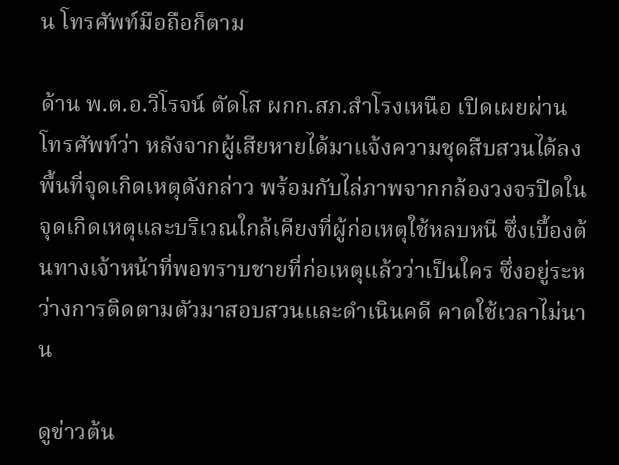น โทรศัพท์มือถือก็ตาม

ด้าน พ.ต.อ.วิโรจน์ ตัดโส ผกก.สภ.สำโรงเหนือ เปิดเผยผ่านโทรศัพท์ว่า หลังจากผู้เสียหายได้มาแจ้งความชุดสืบสวนได้ลงพื้นที่จุดเกิดเหตุดังกล่าว พร้อมกับไล่ภาพจากกล้องวงจรปิดในจุดเกิดเหตุและบริเวณใกล้เคียงที่ผู้ก่อเหตุใช้หลบหนี ซึ่งเบื้องต้นทางเจ้าหน้าที่พอทราบชายที่ก่อเหตุแล้วว่าเป็นใคร ซึ่งอยู่ระหว่างการติดตามตัวมาสอบสวนและดำเนินคดี คาดใช้เวลาไม่นาน

ดูข่าวต้น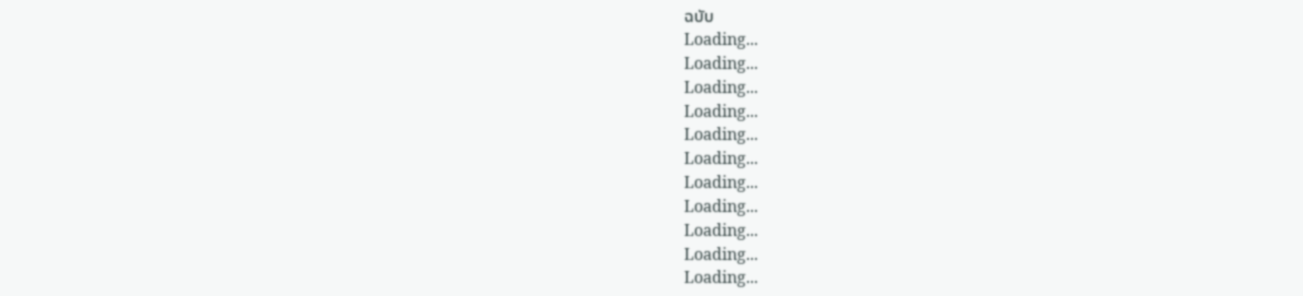ฉบับ
Loading...
Loading...
Loading...
Loading...
Loading...
Loading...
Loading...
Loading...
Loading...
Loading...
Loading...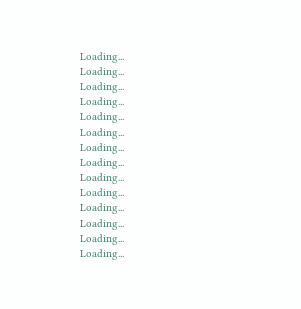Loading...
Loading...
Loading...
Loading...
Loading...
Loading...
Loading...
Loading...
Loading...
Loading...
Loading...
Loading...
Loading...
Loading...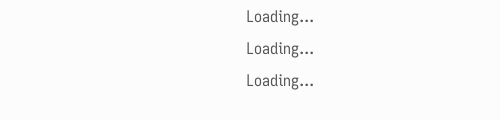Loading...
Loading...
Loading...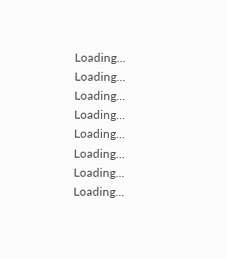Loading...
Loading...
Loading...
Loading...
Loading...
Loading...
Loading...
Loading...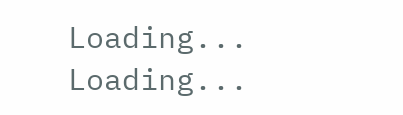Loading...
Loading...